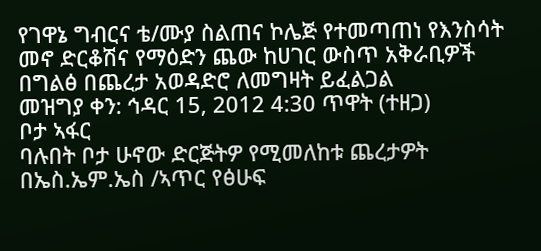የገዋኔ ግብርና ቴ/ሙያ ስልጠና ኮሌጅ የተመጣጠነ የእንስሳት መኖ ድርቆሽና የማዕድን ጨው ከሀገር ውስጥ አቅራቢዎች በግልፅ በጨረታ አወዳድሮ ለመግዛት ይፈልጋል
መዝግያ ቀን: ኅዳር 15, 2012 4:30 ጥዋት (ተዘጋ)
ቦታ ኣፋር
ባሉበት ቦታ ሁኖው ድርጅትዎ የሚመለከቱ ጨረታዎት በኤስ.ኤም.ኤስ /ኣጥር የፅሁፍ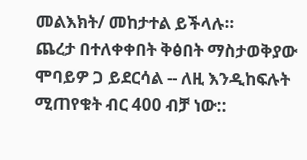መልእክት/ መከታተል ይችላሉ።
ጨረታ በተለቀቀበት ቅፅበት ማስታወቅያው ሞባይዎ ጋ ይደርሳል -- ለዚ እንዲከፍሉት ሚጠየቁት ብር 400 ብቻ ነው::